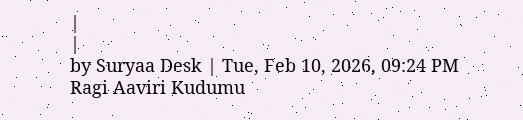|
|
by Suryaa Desk | Tue, Feb 10, 2026, 09:24 PM
Ragi Aaviri Kudumu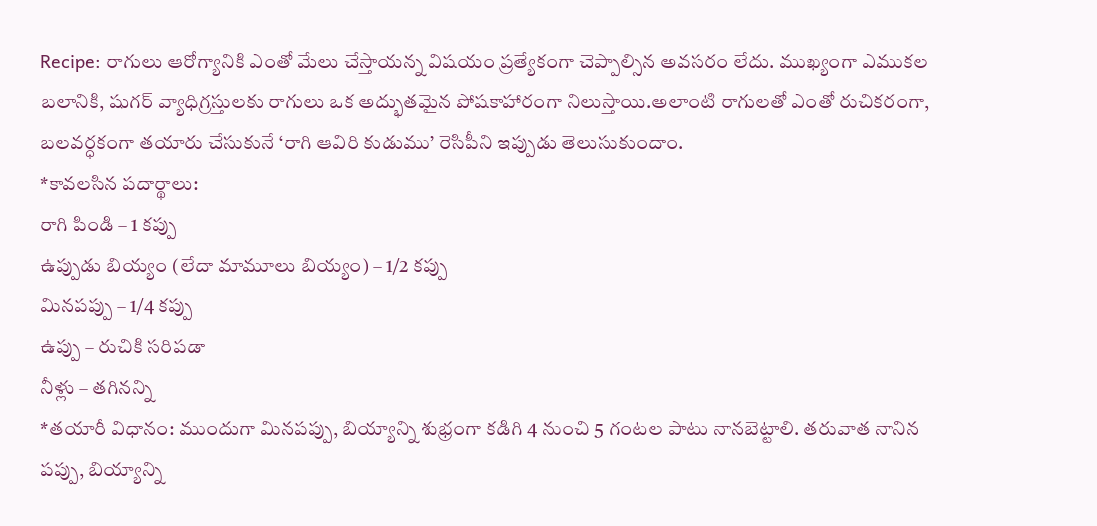Recipe: రాగులు ఆరోగ్యానికి ఎంతో మేలు చేస్తాయన్న విషయం ప్రత్యేకంగా చెప్పాల్సిన అవసరం లేదు. ముఖ్యంగా ఎముకల బలానికి, షుగర్ వ్యాధిగ్రస్తులకు రాగులు ఒక అద్భుతమైన పోషకాహారంగా నిలుస్తాయి.అలాంటి రాగులతో ఎంతో రుచికరంగా, బలవర్ధకంగా తయారు చేసుకునే ‘రాగి ఆవిరి కుడుము’ రెసిపీని ఇప్పుడు తెలుసుకుందాం.
*కావలసిన పదార్థాలు:
రాగి పిండి – 1 కప్పు
ఉప్పుడు బియ్యం (లేదా మామూలు బియ్యం) – 1/2 కప్పు
మినపప్పు – 1/4 కప్పు
ఉప్పు – రుచికి సరిపడా
నీళ్లు – తగినన్ని
*తయారీ విధానం: ముందుగా మినపప్పు, బియ్యాన్ని శుభ్రంగా కడిగి 4 నుంచి 5 గంటల పాటు నానబెట్టాలి. తరువాత నానిన పప్పు, బియ్యాన్ని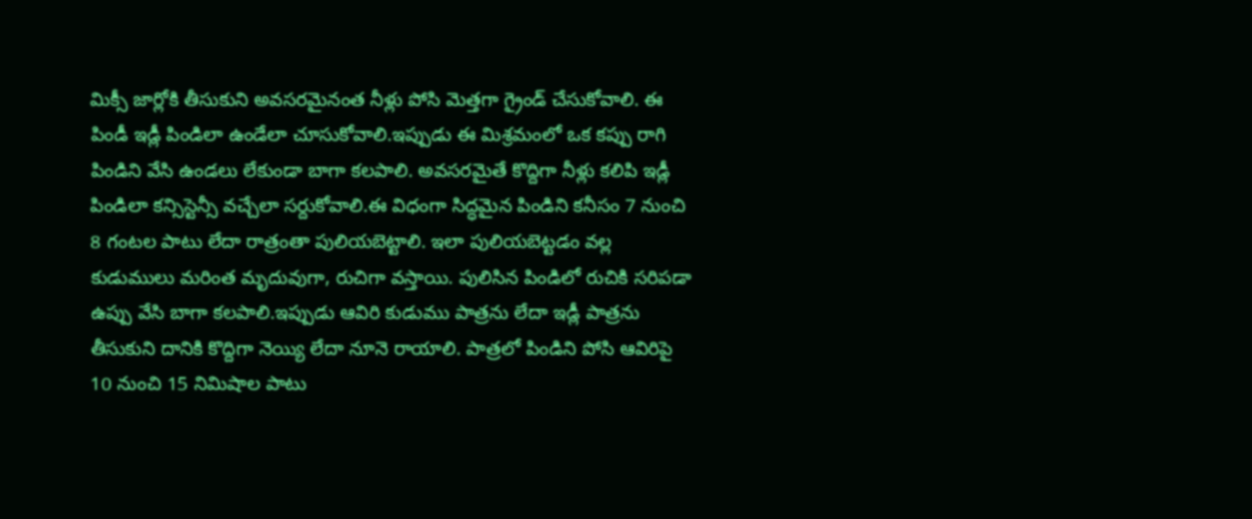మిక్సీ జార్లోకి తీసుకుని అవసరమైనంత నీళ్లు పోసి మెత్తగా గ్రైండ్ చేసుకోవాలి. ఈ పిండీ ఇడ్లీ పిండిలా ఉండేలా చూసుకోవాలి.ఇప్పుడు ఈ మిశ్రమంలో ఒక కప్పు రాగి పిండిని వేసి ఉండలు లేకుండా బాగా కలపాలి. అవసరమైతే కొద్దిగా నీళ్లు కలిపి ఇడ్లీ పిండిలా కన్సిస్టెన్సీ వచ్చేలా సర్దుకోవాలి.ఈ విధంగా సిద్ధమైన పిండిని కనీసం 7 నుంచి 8 గంటల పాటు లేదా రాత్రంతా పులియబెట్టాలి. ఇలా పులియబెట్టడం వల్ల కుడుములు మరింత మృదువుగా, రుచిగా వస్తాయి. పులిసిన పిండిలో రుచికి సరిపడా ఉప్పు వేసి బాగా కలపాలి.ఇప్పుడు ఆవిరి కుడుము పాత్రను లేదా ఇడ్లీ పాత్రను తీసుకుని దానికి కొద్దిగా నెయ్యి లేదా నూనె రాయాలి. పాత్రలో పిండిని పోసి ఆవిరిపై 10 నుంచి 15 నిమిషాల పాటు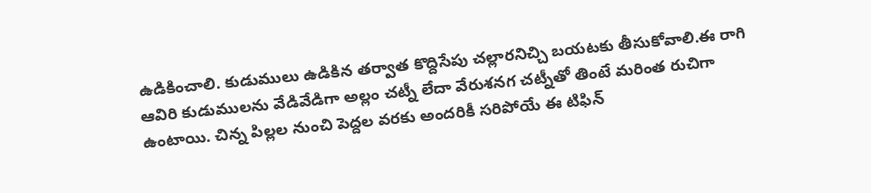ఉడికించాలి. కుడుములు ఉడికిన తర్వాత కొద్దిసేపు చల్లారనిచ్చి బయటకు తీసుకోవాలి.ఈ రాగి ఆవిరి కుడుములను వేడివేడిగా అల్లం చట్నీ లేదా వేరుశనగ చట్నీతో తింటే మరింత రుచిగా ఉంటాయి. చిన్న పిల్లల నుంచి పెద్దల వరకు అందరికీ సరిపోయే ఈ టిఫిన్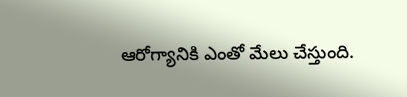ఆరోగ్యానికి ఎంతో మేలు చేస్తుంది.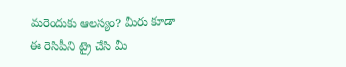మరెందుకు ఆలస్యం? మీరు కూడా ఈ రెసిపీని ట్రై చేసి మీ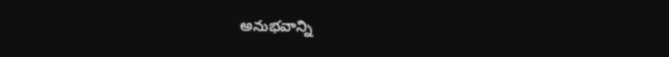అనుభవాన్ని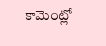కామెంట్లో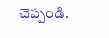చెప్పండి.